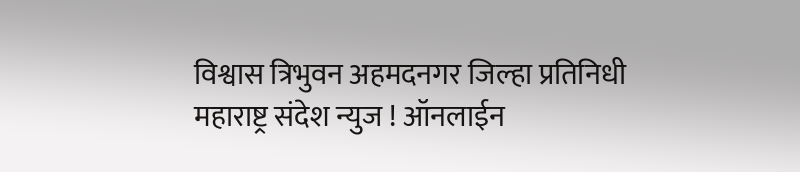विश्वास त्रिभुवन अहमदनगर जिल्हा प्रतिनिधी
महाराष्ट्र संदेश न्युज ! ऑनलाईन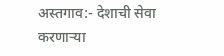अस्तगाव:- देशाची सेवा करणाऱ्या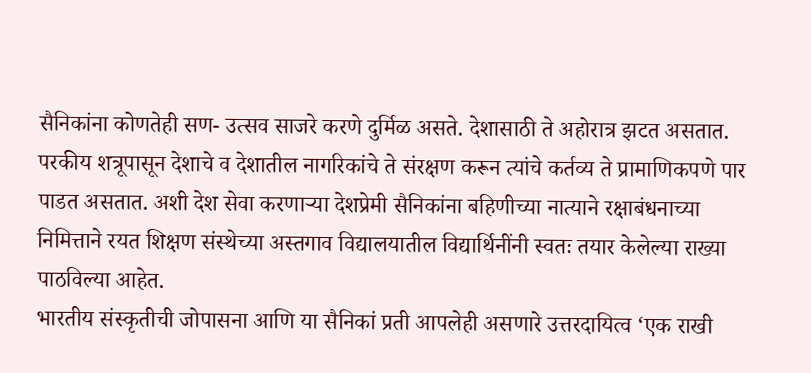सैनिकांना कोणतेही सण- उत्सव साजरे करणे दुर्मिळ असते. देशासाठी ते अहोरात्र झटत असतात. परकीय शत्रूपासून देशाचे व देशातील नागरिकांचे ते संरक्षण करून त्यांचे कर्तव्य ते प्रामाणिकपणे पार पाडत असतात. अशी देश सेवा करणाऱ्या देशप्रेमी सैनिकांना बहिणीच्या नात्याने रक्षाबंधनाच्या निमित्ताने रयत शिक्षण संस्थेच्या अस्तगाव विद्यालयातील विद्यार्थिनींनी स्वतः तयार केलेल्या राख्या पाठविल्या आहेत.
भारतीय संस्कृतीची जोपासना आणि या सैनिकां प्रती आपलेही असणारे उत्तरदायित्व ‘एक राखी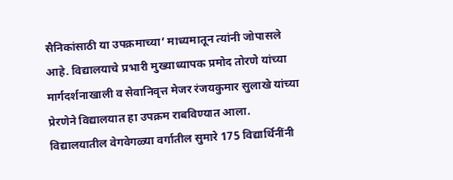सैनिकांसाठी या उपक्रमाच्या’ माध्यमातून त्यांनी जोपासले आहे. विद्यालयाचे प्रभारी मुख्याध्यापक प्रमोद तोरणे यांच्या मार्गदर्शनाखाली व सेवानिवृत्त मेजर रंजयकुमार सुलाखे यांच्या प्रेरणेने विद्यालयात हा उपक्रम राबविण्यात आला.
विद्यालयातील वेगवेगळ्या वर्गातील सुमारे 175 विद्यार्थिनींनी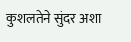कुशलतेने सुंदर अशा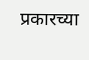प्रकारच्या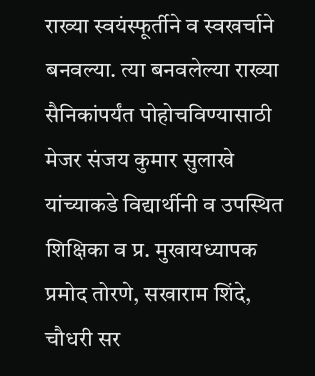राख्या स्वयंस्फूर्तीने व स्वखर्चाने बनवल्या. त्या बनवलेल्या राख्या सैनिकांपर्यंत पोहोचविण्यासाठी मेजर संजय कुमार सुलाखे यांच्याकडे विद्यार्थीनी व उपस्थित शिक्षिका व प्र. मुखायध्यापक प्रमोद तोरणे, सखाराम शिंदे, चौधरी सर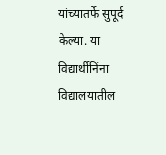यांच्यातर्फे सुपूर्द केल्या. या विद्यार्थीनिंना विद्यालयातील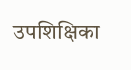उपशिक्षिका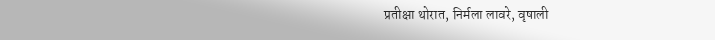प्रतीक्षा थोरात, निर्मला लावरे, वृषाली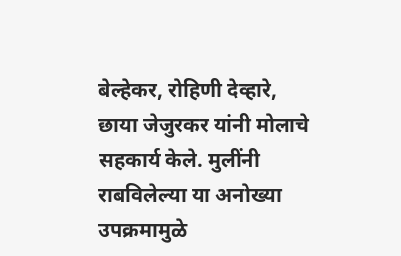बेल्हेकर, रोहिणी देव्हारे, छाया जेजुरकर यांनी मोलाचे सहकार्य केले. मुलींनी राबविलेल्या या अनोख्या उपक्रमामुळे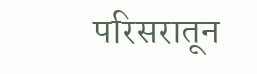परिसरातून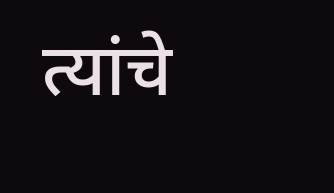त्यांचे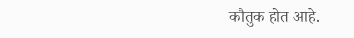कौतुक होत आहे.